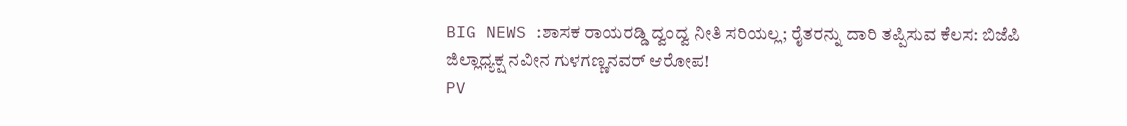BIG NEWS :ಶಾಸಕ ರಾಯರಡ್ಡಿ ದ್ವಂದ್ವ ನೀತಿ ಸರಿಯಲ್ಲ; ರೈತರನ್ನು ದಾರಿ ತಪ್ಪಿಸುವ ಕೆಲಸ: ಬಿಜೆಪಿ ಜಿಲ್ಲಾಧ್ಯಕ್ಷ ನವೀನ ಗುಳಗಣ್ಣನವರ್ ಆರೋಪ!
PV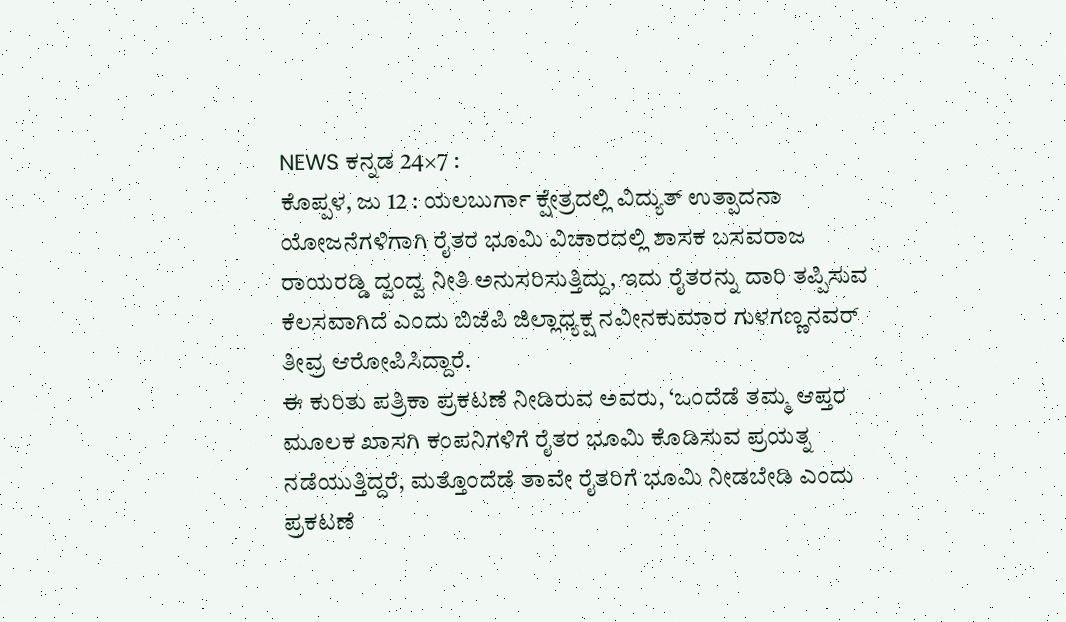NEWS ಕನ್ನಡ 24×7 :
ಕೊಪ್ಪಳ, ಜು 12 : ಯಲಬುರ್ಗಾ ಕ್ಷೇತ್ರದಲ್ಲಿ ವಿದ್ಯುತ್ ಉತ್ಪಾದನಾ ಯೋಜನೆಗಳಿಗಾಗಿ ರೈತರ ಭೂಮಿ ವಿಚಾರದಲ್ಲಿ ಶಾಸಕ ಬಸವರಾಜ ರಾಯರಡ್ಡಿ ದ್ವಂದ್ವ ನೀತಿ ಅನುಸರಿಸುತ್ತಿದ್ದು, ಇದು ರೈತರನ್ನು ದಾರಿ ತಪ್ಪಿಸುವ ಕೆಲಸವಾಗಿದೆ ಎಂದು ಬಿಜೆಪಿ ಜಿಲ್ಲಾಧ್ಯಕ್ಷ ನವೀನಕುಮಾರ ಗುಳಗಣ್ಣನವರ್ ತೀವ್ರ ಆರೋಪಿಸಿದ್ದಾರೆ.
ಈ ಕುರಿತು ಪತ್ರಿಕಾ ಪ್ರಕಟಣೆ ನೀಡಿರುವ ಅವರು, ‘ಒಂದೆಡೆ ತಮ್ಮ ಆಪ್ತರ ಮೂಲಕ ಖಾಸಗಿ ಕಂಪನಿಗಳಿಗೆ ರೈತರ ಭೂಮಿ ಕೊಡಿಸುವ ಪ್ರಯತ್ನ ನಡೆಯುತ್ತಿದ್ದರೆ, ಮತ್ತೊಂದೆಡೆ ತಾವೇ ರೈತರಿಗೆ ಭೂಮಿ ನೀಡಬೇಡಿ ಎಂದು ಪ್ರಕಟಣೆ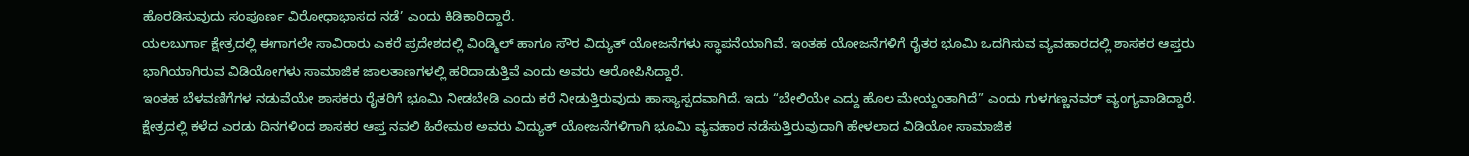ಹೊರಡಿಸುವುದು ಸಂಪೂರ್ಣ ವಿರೋಧಾಭಾಸದ ನಡೆ’ ಎಂದು ಕಿಡಿಕಾರಿದ್ದಾರೆ.
ಯಲಬುರ್ಗಾ ಕ್ಷೇತ್ರದಲ್ಲಿ ಈಗಾಗಲೇ ಸಾವಿರಾರು ಎಕರೆ ಪ್ರದೇಶದಲ್ಲಿ ವಿಂಡ್ಮಿಲ್ ಹಾಗೂ ಸೌರ ವಿದ್ಯುತ್ ಯೋಜನೆಗಳು ಸ್ಥಾಪನೆಯಾಗಿವೆ. ಇಂತಹ ಯೋಜನೆಗಳಿಗೆ ರೈತರ ಭೂಮಿ ಒದಗಿಸುವ ವ್ಯವಹಾರದಲ್ಲಿ ಶಾಸಕರ ಆಪ್ತರು ಭಾಗಿಯಾಗಿರುವ ವಿಡಿಯೋಗಳು ಸಾಮಾಜಿಕ ಜಾಲತಾಣಗಳಲ್ಲಿ ಹರಿದಾಡುತ್ತಿವೆ ಎಂದು ಅವರು ಆರೋಪಿಸಿದ್ದಾರೆ.
ಇಂತಹ ಬೆಳವಣಿಗೆಗಳ ನಡುವೆಯೇ ಶಾಸಕರು ರೈತರಿಗೆ ಭೂಮಿ ನೀಡಬೇಡಿ ಎಂದು ಕರೆ ನೀಡುತ್ತಿರುವುದು ಹಾಸ್ಯಾಸ್ಪದವಾಗಿದೆ. ಇದು “ಬೇಲಿಯೇ ಎದ್ದು ಹೊಲ ಮೇಯ್ದಂತಾಗಿದೆ” ಎಂದು ಗುಳಗಣ್ಣನವರ್ ವ್ಯಂಗ್ಯವಾಡಿದ್ದಾರೆ.
ಕ್ಷೇತ್ರದಲ್ಲಿ ಕಳೆದ ಎರಡು ದಿನಗಳಿಂದ ಶಾಸಕರ ಆಪ್ತ ನವಲಿ ಹಿರೇಮಠ ಅವರು ವಿದ್ಯುತ್ ಯೋಜನೆಗಳಿಗಾಗಿ ಭೂಮಿ ವ್ಯವಹಾರ ನಡೆಸುತ್ತಿರುವುದಾಗಿ ಹೇಳಲಾದ ವಿಡಿಯೋ ಸಾಮಾಜಿಕ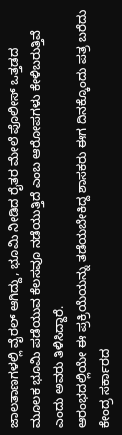ಜಾಲತಾಣಗಳಲ್ಲಿ ವೈರಲ್ ಆಗಿದ್ದು, ಭೂಮಿ ನೀಡಿದ ರೈತರ ಮೇಲೆ ಪೊಲೀಸ್ ಒತ್ತಡದ ಮೂಲಕ ಭೂಮಿ ಪಡೆಯುವ ಕೆಲಸವೂ ನಡೆಯುತ್ತಿದೆ ಎಂಬ ಆರೋಪಗಳು ಕೇಳಿಬರುತ್ತಿವೆ ಎಂದು ಅವರು ತಿಳಿಸಿದ್ದಾರೆ.
ಆರಂಭದಲ್ಲಿಯೇ ಈ ಪ್ರಕ್ರಿಯೆಯನ್ನು ತಡೆಯಬೇಕಿದ್ದ ಶಾಸಕರು ಈಗ ದಿನಕ್ಕೊಂದು ಪತ್ರ ಬರೆದು ಕೇಂದ್ರ ಸರ್ಕಾರದ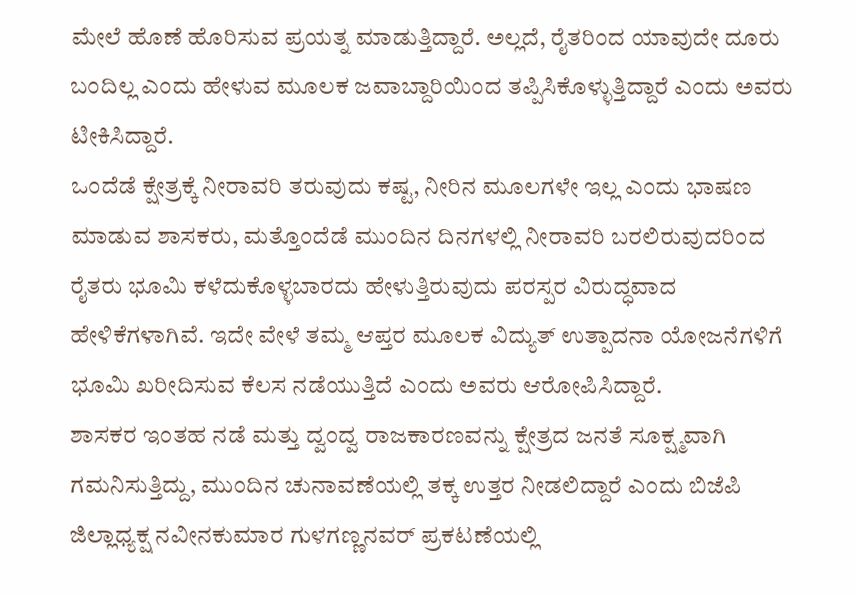ಮೇಲೆ ಹೊಣೆ ಹೊರಿಸುವ ಪ್ರಯತ್ನ ಮಾಡುತ್ತಿದ್ದಾರೆ. ಅಲ್ಲದೆ, ರೈತರಿಂದ ಯಾವುದೇ ದೂರು ಬಂದಿಲ್ಲ ಎಂದು ಹೇಳುವ ಮೂಲಕ ಜವಾಬ್ದಾರಿಯಿಂದ ತಪ್ಪಿಸಿಕೊಳ್ಳುತ್ತಿದ್ದಾರೆ ಎಂದು ಅವರು ಟೀಕಿಸಿದ್ದಾರೆ.
ಒಂದೆಡೆ ಕ್ಷೇತ್ರಕ್ಕೆ ನೀರಾವರಿ ತರುವುದು ಕಷ್ಟ, ನೀರಿನ ಮೂಲಗಳೇ ಇಲ್ಲ ಎಂದು ಭಾಷಣ ಮಾಡುವ ಶಾಸಕರು, ಮತ್ತೊಂದೆಡೆ ಮುಂದಿನ ದಿನಗಳಲ್ಲಿ ನೀರಾವರಿ ಬರಲಿರುವುದರಿಂದ ರೈತರು ಭೂಮಿ ಕಳೆದುಕೊಳ್ಳಬಾರದು ಹೇಳುತ್ತಿರುವುದು ಪರಸ್ಪರ ವಿರುದ್ಧವಾದ ಹೇಳಿಕೆಗಳಾಗಿವೆ. ಇದೇ ವೇಳೆ ತಮ್ಮ ಆಪ್ತರ ಮೂಲಕ ವಿದ್ಯುತ್ ಉತ್ಪಾದನಾ ಯೋಜನೆಗಳಿಗೆ ಭೂಮಿ ಖರೀದಿಸುವ ಕೆಲಸ ನಡೆಯುತ್ತಿದೆ ಎಂದು ಅವರು ಆರೋಪಿಸಿದ್ದಾರೆ.
ಶಾಸಕರ ಇಂತಹ ನಡೆ ಮತ್ತು ದ್ವಂದ್ವ ರಾಜಕಾರಣವನ್ನು ಕ್ಷೇತ್ರದ ಜನತೆ ಸೂಕ್ಷ್ಮವಾಗಿ ಗಮನಿಸುತ್ತಿದ್ದು, ಮುಂದಿನ ಚುನಾವಣೆಯಲ್ಲಿ ತಕ್ಕ ಉತ್ತರ ನೀಡಲಿದ್ದಾರೆ ಎಂದು ಬಿಜೆಪಿ ಜಿಲ್ಲಾಧ್ಯಕ್ಷ ನವೀನಕುಮಾರ ಗುಳಗಣ್ಣನವರ್ ಪ್ರಕಟಣೆಯಲ್ಲಿ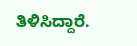ತಿಳಿಸಿದ್ದಾರೆ.